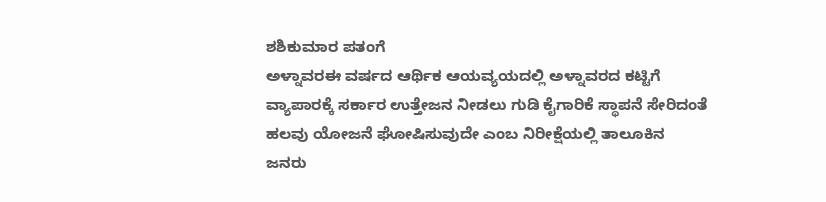ಶಶಿಕುಮಾರ ಪತಂಗೆ
ಅಳ್ನಾವರಈ ವರ್ಷದ ಆರ್ಥಿಕ ಆಯವ್ಯಯದಲ್ಲಿ ಅಳ್ನಾವರದ ಕಟ್ಟಿಗೆ ವ್ಯಾಪಾರಕ್ಕೆ ಸರ್ಕಾರ ಉತ್ತೇಜನ ನೀಡಲು ಗುಡಿ ಕೈಗಾರಿಕೆ ಸ್ಥಾಪನೆ ಸೇರಿದಂತೆ ಹಲವು ಯೋಜನೆ ಘೋಷಿಸುವುದೇ ಎಂಬ ನಿರೀಕ್ಷೆಯಲ್ಲಿ ತಾಲೂಕಿನ ಜನರು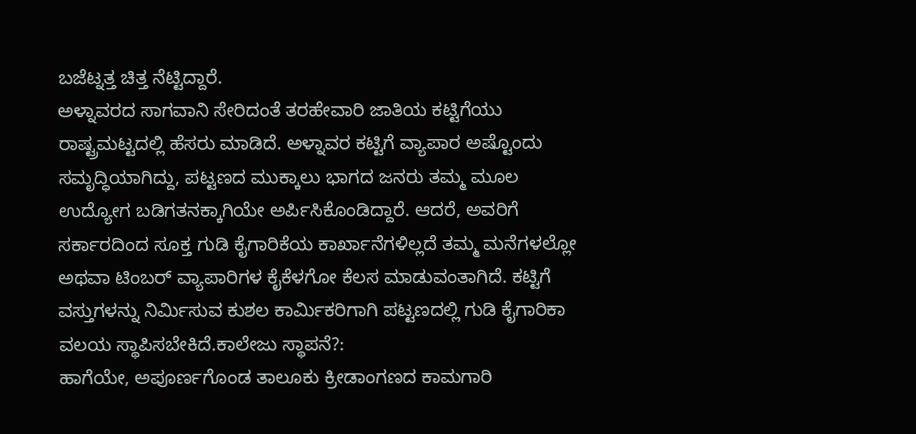ಬಜೆಟ್ನತ್ತ ಚಿತ್ತ ನೆಟ್ಟಿದ್ದಾರೆ.
ಅಳ್ನಾವರದ ಸಾಗವಾನಿ ಸೇರಿದಂತೆ ತರಹೇವಾರಿ ಜಾತಿಯ ಕಟ್ಟಿಗೆಯು ರಾಷ್ಟ್ರಮಟ್ಟದಲ್ಲಿ ಹೆಸರು ಮಾಡಿದೆ. ಅಳ್ನಾವರ ಕಟ್ಟಿಗೆ ವ್ಯಾಪಾರ ಅಷ್ಟೊಂದು ಸಮೃದ್ಧಿಯಾಗಿದ್ದು, ಪಟ್ಟಣದ ಮುಕ್ಕಾಲು ಭಾಗದ ಜನರು ತಮ್ಮ ಮೂಲ ಉದ್ಯೋಗ ಬಡಿಗತನಕ್ಕಾಗಿಯೇ ಅರ್ಪಿಸಿಕೊಂಡಿದ್ದಾರೆ. ಆದರೆ, ಅವರಿಗೆ ಸರ್ಕಾರದಿಂದ ಸೂಕ್ತ ಗುಡಿ ಕೈಗಾರಿಕೆಯ ಕಾರ್ಖಾನೆಗಳಿಲ್ಲದೆ ತಮ್ಮ ಮನೆಗಳಲ್ಲೋ ಅಥವಾ ಟಿಂಬರ್ ವ್ಯಾಪಾರಿಗಳ ಕೈಕೆಳಗೋ ಕೆಲಸ ಮಾಡುವಂತಾಗಿದೆ. ಕಟ್ಟಿಗೆ ವಸ್ತುಗಳನ್ನು ನಿರ್ಮಿಸುವ ಕುಶಲ ಕಾರ್ಮಿಕರಿಗಾಗಿ ಪಟ್ಟಣದಲ್ಲಿ ಗುಡಿ ಕೈಗಾರಿಕಾ ವಲಯ ಸ್ಥಾಪಿಸಬೇಕಿದೆ.ಕಾಲೇಜು ಸ್ಥಾಪನೆ?:
ಹಾಗೆಯೇ, ಅಪೂರ್ಣಗೊಂಡ ತಾಲೂಕು ಕ್ರೀಡಾಂಗಣದ ಕಾಮಗಾರಿ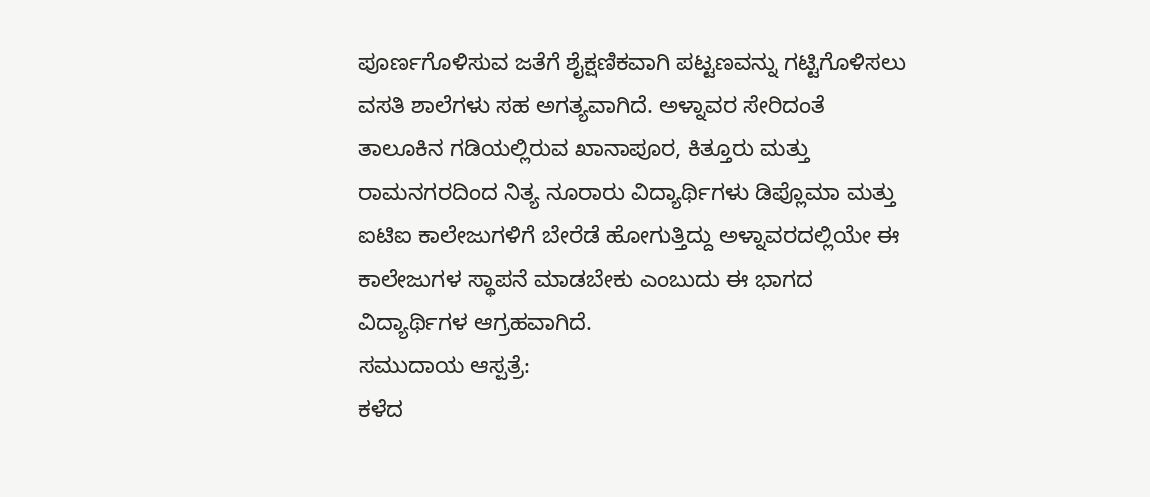ಪೂರ್ಣಗೊಳಿಸುವ ಜತೆಗೆ ಶೈಕ್ಷಣಿಕವಾಗಿ ಪಟ್ಟಣವನ್ನು ಗಟ್ಟಿಗೊಳಿಸಲು ವಸತಿ ಶಾಲೆಗಳು ಸಹ ಅಗತ್ಯವಾಗಿದೆ. ಅಳ್ನಾವರ ಸೇರಿದಂತೆ ತಾಲೂಕಿನ ಗಡಿಯಲ್ಲಿರುವ ಖಾನಾಪೂರ, ಕಿತ್ತೂರು ಮತ್ತು ರಾಮನಗರದಿಂದ ನಿತ್ಯ ನೂರಾರು ವಿದ್ಯಾರ್ಥಿಗಳು ಡಿಪ್ಲೊಮಾ ಮತ್ತು ಐಟಿಐ ಕಾಲೇಜುಗಳಿಗೆ ಬೇರೆಡೆ ಹೋಗುತ್ತಿದ್ದು ಅಳ್ನಾವರದಲ್ಲಿಯೇ ಈ ಕಾಲೇಜುಗಳ ಸ್ಥಾಪನೆ ಮಾಡಬೇಕು ಎಂಬುದು ಈ ಭಾಗದ ವಿದ್ಯಾರ್ಥಿಗಳ ಆಗ್ರಹವಾಗಿದೆ.
ಸಮುದಾಯ ಆಸ್ಪತ್ರೆ:
ಕಳೆದ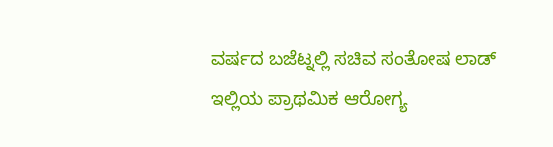ವರ್ಷದ ಬಜೆಟ್ನಲ್ಲಿ ಸಚಿವ ಸಂತೋಷ ಲಾಡ್ ಇಲ್ಲಿಯ ಪ್ರಾಥಮಿಕ ಆರೋಗ್ಯ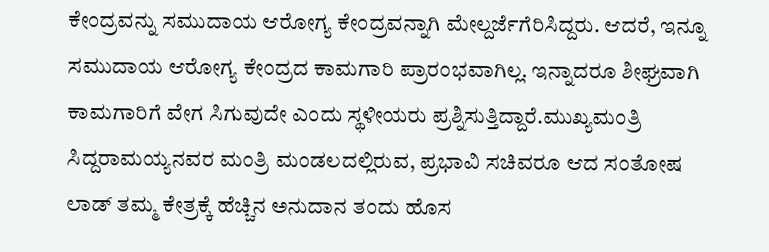ಕೇಂದ್ರವನ್ನು ಸಮುದಾಯ ಆರೋಗ್ಯ ಕೇಂದ್ರವನ್ನಾಗಿ ಮೇಲ್ದರ್ಜೆಗೆರಿಸಿದ್ದರು. ಆದರೆ, ಇನ್ನೂ ಸಮುದಾಯ ಆರೋಗ್ಯ ಕೇಂದ್ರದ ಕಾಮಗಾರಿ ಪ್ರಾರಂಭವಾಗಿಲ್ಲ. ಇನ್ನಾದರೂ ಶೀಘ್ರವಾಗಿ ಕಾಮಗಾರಿಗೆ ವೇಗ ಸಿಗುವುದೇ ಎಂದು ಸ್ಥಳೀಯರು ಪ್ರಶ್ನಿಸುತ್ತಿದ್ದಾರೆ.ಮುಖ್ಯಮಂತ್ರಿ ಸಿದ್ದರಾಮಯ್ಯನವರ ಮಂತ್ರಿ ಮಂಡಲದಲ್ಲಿರುವ, ಪ್ರಭಾವಿ ಸಚಿವರೂ ಆದ ಸಂತೋಷ ಲಾಡ್ ತಮ್ಮ ಕೇತ್ರಕ್ಕೆ ಹೆಚ್ಚಿನ ಅನುದಾನ ತಂದು ಹೊಸ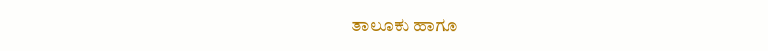ತಾಲೂಕು ಹಾಗೂ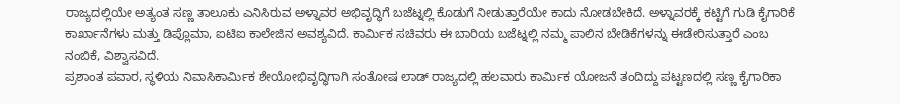ರಾಜ್ಯದಲ್ಲಿಯೇ ಅತ್ಯಂತ ಸಣ್ಣ ತಾಲೂಕು ಎನಿಸಿರುವ ಅಳ್ನಾವರ ಅಭಿವೃದ್ಧಿಗೆ ಬಜೆಟ್ನಲ್ಲಿ ಕೊಡುಗೆ ನೀಡುತ್ತಾರೆಯೇ ಕಾದು ನೋಡಬೇಕಿದೆ. ಅಳ್ನಾವರಕ್ಕೆ ಕಟ್ಟಿಗೆ ಗುಡಿ ಕೈಗಾರಿಕೆ ಕಾರ್ಖಾನೆಗಳು ಮತ್ತು ಡಿಪ್ಲೊಮಾ, ಐಟಿಐ ಕಾಲೇಜಿನ ಅವಶ್ಯವಿದೆ. ಕಾರ್ಮಿಕ ಸಚಿವರು ಈ ಬಾರಿಯ ಬಜೆಟ್ನಲ್ಲಿ ನಮ್ಮ ಪಾಲಿನ ಬೇಡಿಕೆಗಳನ್ನು ಈಡೇರಿಸುತ್ತಾರೆ ಎಂಬ ನಂಬಿಕೆ, ವಿಶ್ವಾಸವಿದೆ.
ಪ್ರಶಾಂತ ಪವಾರ, ಸ್ಥಳಿಯ ನಿವಾಸಿಕಾರ್ಮಿಕ ಶೇಯೋಭಿವೃದ್ಧಿಗಾಗಿ ಸಂತೋಷ ಲಾಡ್ ರಾಜ್ಯದಲ್ಲಿ ಹಲವಾರು ಕಾರ್ಮಿಕ ಯೋಜನೆ ತಂದಿದ್ದು ಪಟ್ಟಣದಲ್ಲಿ ಸಣ್ಣ ಕೈಗಾರಿಕಾ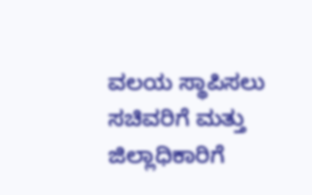ವಲಯ ಸ್ಥಾಪಿಸಲು ಸಚಿವರಿಗೆ ಮತ್ತು ಜಿಲ್ಲಾಧಿಕಾರಿಗೆ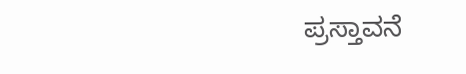ಪ್ರಸ್ತಾವನೆ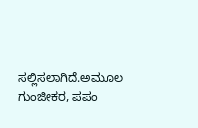ಸಲ್ಲಿಸಲಾಗಿದೆ.ಅಮೂಲ ಗುಂಜೀಕರ, ಪಪಂ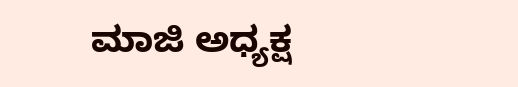ಮಾಜಿ ಅಧ್ಯಕ್ಷ